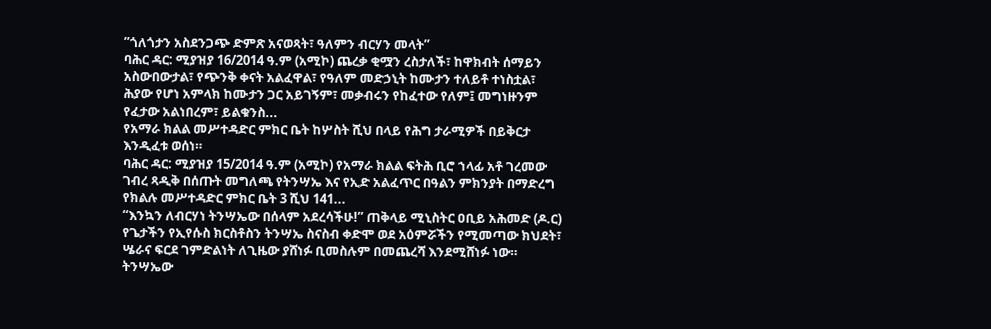ʺጎለጎታን አስደንጋጭ ድምጽ አናወጻት፣ ዓለምን ብርሃን መላት”
ባሕር ዳር: ሚያዝያ 16/2014 ዓ.ም (አሚኮ) ጨረቃ ቂሟን ረስታለች፣ ከዋክብት ሰማይን አስውበውታል፣ የጭንቅ ቀናት አልፈዋል፣ የዓለም መድኃኒት ከሙታን ተለይቶ ተነስቷል፣ ሕያው የሆነ አምላክ ከሙታን ጋር አይገኝም፣ መቃብሩን የከፈተው የለም፤ መግነዙንም የፈታው አልነበረም፣ ይልቁንስ...
የአማራ ክልል መሥተዳድር ምክር ቤት ከሦስት ሺህ በላይ የሕግ ታራሚዎች በይቅርታ እንዲፈቱ ወሰነ።
ባሕር ዳር: ሚያዝያ 15/2014 ዓ.ም (አሚኮ) የአማራ ክልል ፍትሕ ቢሮ ኀላፊ አቶ ገረመው ገብረ ጻዲቅ በሰጡት መግለጫ የትንሣኤ እና የኢድ አልፈጥር በዓልን ምክንያት በማድረግ የክልሉ መሥተዳድር ምክር ቤት 3 ሺህ 141...
“እንኳን ለብርሃነ ትንሣኤው በሰላም አደረሳችሁ!” ጠቅላይ ሚኒስትር ዐቢይ አሕመድ (ዶ.ር)
የጌታችን የኢየሱስ ክርስቶስን ትንሣኤ ስናስብ ቀድሞ ወደ አዕምሯችን የሚመጣው ክህደት፣ ሤራና ፍርደ ገምድልነት ለጊዜው ያሸነፉ ቢመስሉም በመጨረሻ እንደሚሸነፉ ነው። ትንሣኤው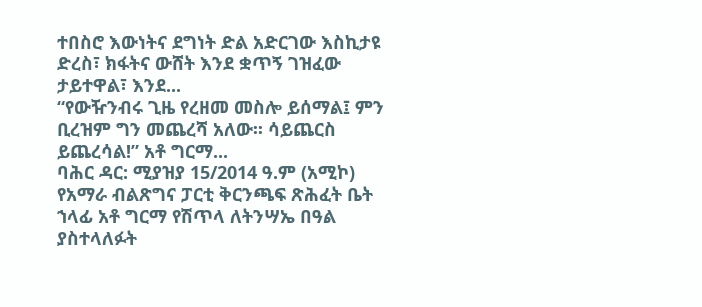ተበስሮ እውነትና ደግነት ድል አድርገው እስኪታዩ ድረስ፣ ክፋትና ውሸት እንደ ቋጥኝ ገዝፈው ታይተዋል፣ እንደ...
“የውዥንብሩ ጊዜ የረዘመ መስሎ ይሰማል፤ ምን ቢረዝም ግን መጨረሻ አለው፡፡ ሳይጨርስ ይጨረሳል!” አቶ ግርማ...
ባሕር ዳር: ሚያዝያ 15/2014 ዓ.ም (አሚኮ) የአማራ ብልጽግና ፓርቲ ቅርንጫፍ ጽሕፈት ቤት ኀላፊ አቶ ግርማ የሽጥላ ለትንሣኤ በዓል ያስተላለፉት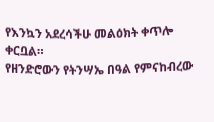የእንኳን አደረሳችሁ መልዕክት ቀጥሎ ቀርቧል።
የዘንድሮውን የትንሣኤ በዓል የምናከብረው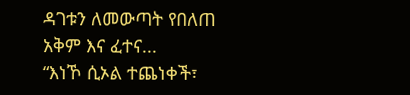ዳገቱን ለመውጣት የበለጠ አቅም እና ፈተና...
“እነኾ ሲኦል ተጨነቀች፣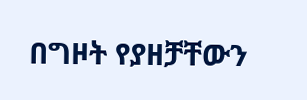በግዞት የያዘቻቸውን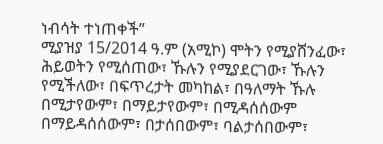ነብሳት ተነጠቀች”
ሚያዝያ 15/2014 ዓ.ም (አሚኮ) ሞትን የሚያሸንፈው፣ ሕይወትን የሚሰጠው፣ ኹሉን የሚያደርገው፣ ኹሉን የሚችለው፣ በፍጥረታት መካከል፣ በዓለማት ኹሉ በሚታየውም፣ በማይታየውም፣ በሚዳሰሰውም በማይዳሰሰውም፣ በታሰበውም፣ ባልታሰበውም፣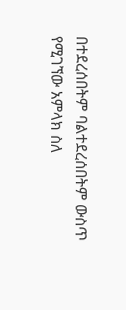በተደረሰበትም ባልተደረሰበትም ውስጥ የሚገኘው አምላክ ስለ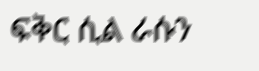ፍቅር ሲል ራሱን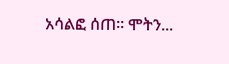አሳልፎ ሰጠ፡፡ ሞትን...